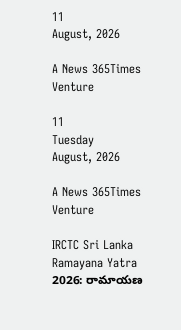11
August, 2026

A News 365Times Venture

11
Tuesday
August, 2026

A News 365Times Venture

IRCTC Sri Lanka Ramayana Yatra 2026: రామాయణ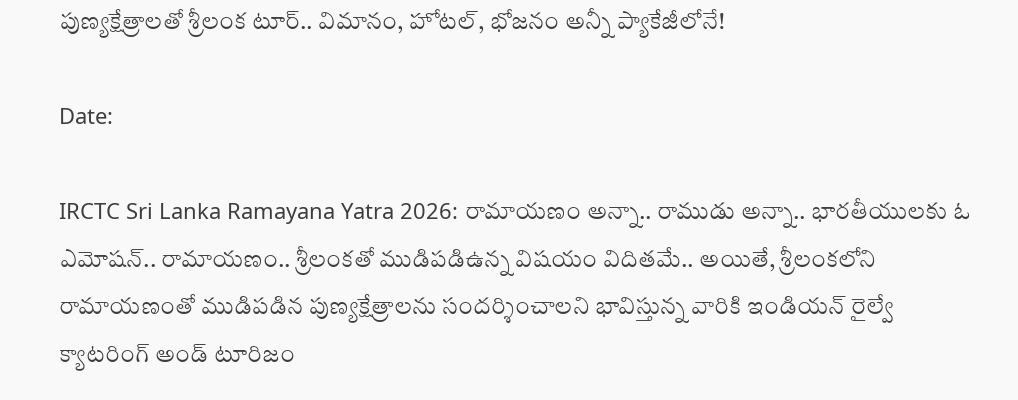పుణ్యక్షేత్రాలతో శ్రీలంక టూర్.. విమానం, హోటల్, భోజనం అన్నీ ప్యాకేజీలోనే!

Date:

IRCTC Sri Lanka Ramayana Yatra 2026: రామాయణం అన్నా.. రాముడు అన్నా.. భారతీయులకు ఓ ఎమోషన్‌.. రామాయణం.. శ్రీలంకతో ముడిపడిఉన్న విషయం విదితమే.. అయితే, శ్రీలంకలోని రామాయణంతో ముడిపడిన పుణ్యక్షేత్రాలను సందర్శించాలని భావిస్తున్న వారికి ఇండియన్ రైల్వే క్యాటరింగ్ అండ్ టూరిజం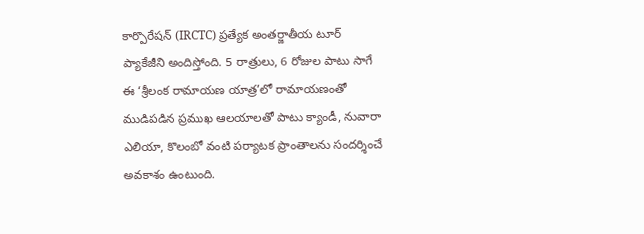కార్పొరేషన్ (IRCTC) ప్రత్యేక అంతర్జాతీయ టూర్ ప్యాకేజీని అందిస్తోంది. 5 రాత్రులు, 6 రోజుల పాటు సాగే ఈ ‘శ్రీలంక రామాయణ యాత్ర’లో రామాయణంతో ముడిపడిన ప్రముఖ ఆలయాలతో పాటు క్యాండీ, నువారా ఎలియా, కొలంబో వంటి పర్యాటక ప్రాంతాలను సందర్శించే అవకాశం ఉంటుంది.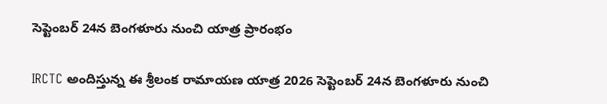సెప్టెంబర్ 24న బెంగళూరు నుంచి యాత్ర ప్రారంభం

IRCTC అందిస్తున్న ఈ శ్రీలంక రామాయణ యాత్ర 2026 సెప్టెంబర్ 24న బెంగళూరు నుంచి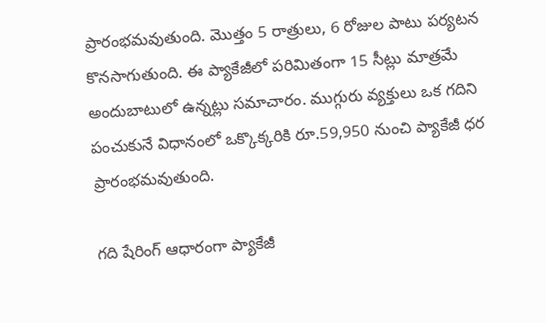ప్రారంభమవుతుంది. మొత్తం 5 రాత్రులు, 6 రోజుల పాటు పర్యటన కొనసాగుతుంది. ఈ ప్యాకేజీలో పరిమితంగా 15 సీట్లు మాత్రమే అందుబాటులో ఉన్నట్లు సమాచారం. ముగ్గురు వ్యక్తులు ఒక గదిని పంచుకునే విధానంలో ఒక్కొక్కరికి రూ.59,950 నుంచి ప్యాకేజీ ధర ప్రారంభమవుతుంది.

గది షేరింగ్ ఆధారంగా ప్యాకేజీ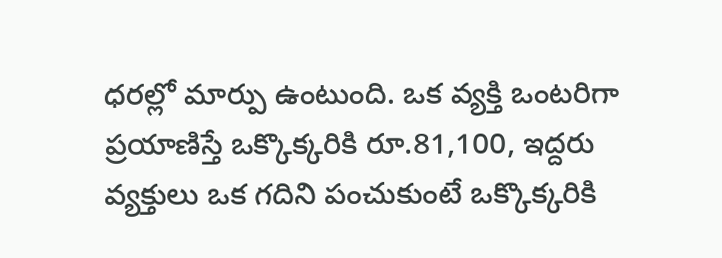ధరల్లో మార్పు ఉంటుంది. ఒక వ్యక్తి ఒంటరిగా ప్రయాణిస్తే ఒక్కొక్కరికి రూ.81,100, ఇద్దరు వ్యక్తులు ఒక గదిని పంచుకుంటే ఒక్కొక్కరికి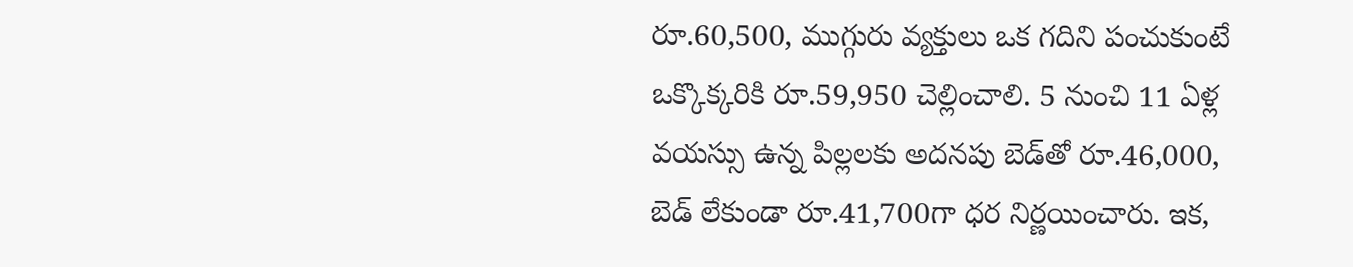రూ.60,500, ముగ్గురు వ్యక్తులు ఒక గదిని పంచుకుంటే ఒక్కొక్కరికి రూ.59,950 చెల్లించాలి. 5 నుంచి 11 ఏళ్ల వయస్సు ఉన్న పిల్లలకు అదనపు బెడ్‌తో రూ.46,000, బెడ్ లేకుండా రూ.41,700గా ధర నిర్ణయించారు. ఇక,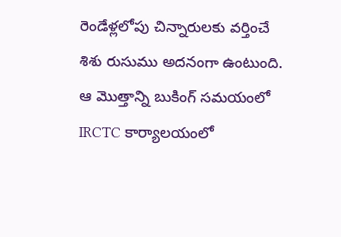రెండేళ్లలోపు చిన్నారులకు వర్తించే శిశు రుసుము అదనంగా ఉంటుంది. ఆ మొత్తాన్ని బుకింగ్ సమయంలో IRCTC కార్యాలయంలో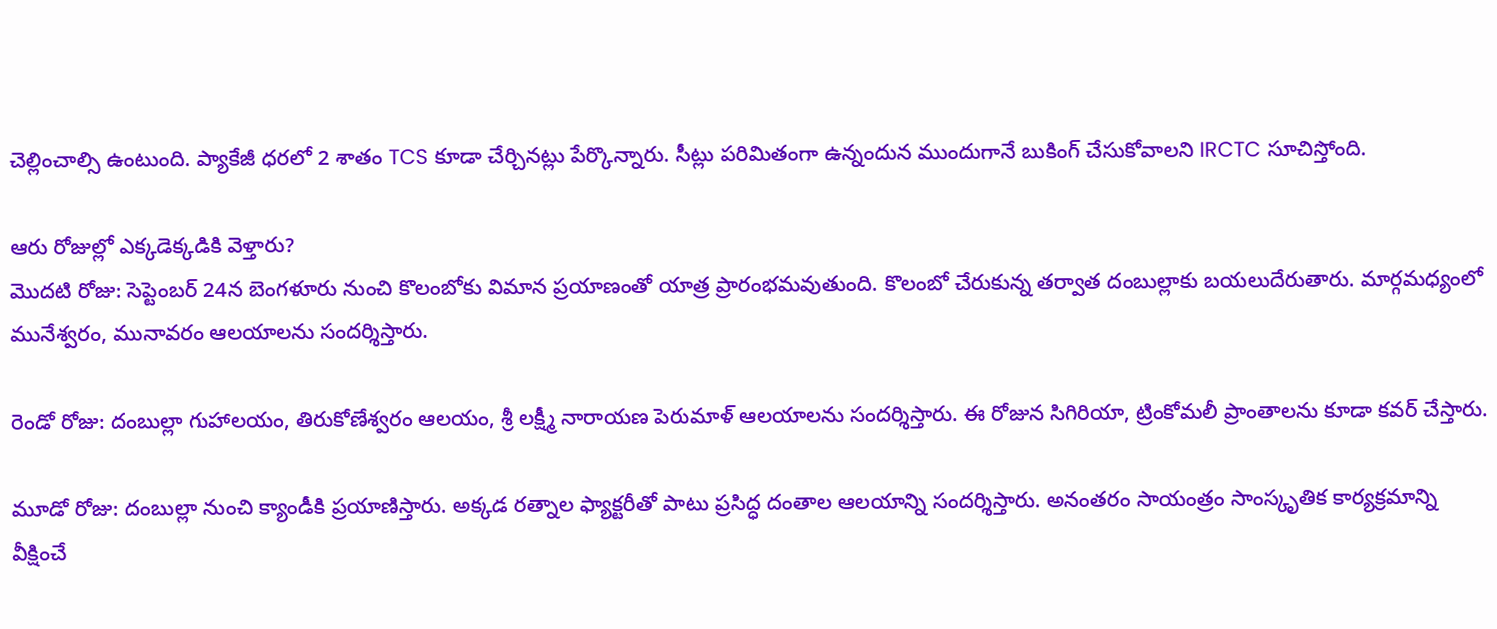చెల్లించాల్సి ఉంటుంది. ప్యాకేజీ ధరలో 2 శాతం TCS కూడా చేర్చినట్లు పేర్కొన్నారు. సీట్లు పరిమితంగా ఉన్నందున ముందుగానే బుకింగ్ చేసుకోవాలని IRCTC సూచిస్తోంది.

ఆరు రోజుల్లో ఎక్కడెక్కడికి వెళ్తారు?
మొదటి రోజు: సెప్టెంబర్ 24న బెంగళూరు నుంచి కొలంబోకు విమాన ప్రయాణంతో యాత్ర ప్రారంభమవుతుంది. కొలంబో చేరుకున్న తర్వాత దంబుల్లాకు బయలుదేరుతారు. మార్గమధ్యంలో మునేశ్వరం, మునావరం ఆలయాలను సందర్శిస్తారు.

రెండో రోజు: దంబుల్లా గుహాలయం, తిరుకోణేశ్వరం ఆలయం, శ్రీ లక్ష్మీ నారాయణ పెరుమాళ్ ఆలయాలను సందర్శిస్తారు. ఈ రోజున సిగిరియా, ట్రింకోమలీ ప్రాంతాలను కూడా కవర్ చేస్తారు.

మూడో రోజు: దంబుల్లా నుంచి క్యాండీకి ప్రయాణిస్తారు. అక్కడ రత్నాల ఫ్యాక్టరీతో పాటు ప్రసిద్ధ దంతాల ఆలయాన్ని సందర్శిస్తారు. అనంతరం సాయంత్రం సాంస్కృతిక కార్యక్రమాన్ని వీక్షించే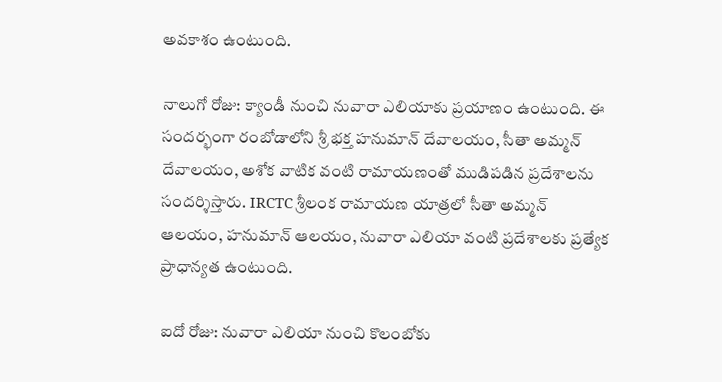అవకాశం ఉంటుంది.

నాలుగో రోజు: క్యాండీ నుంచి నువారా ఎలియాకు ప్రయాణం ఉంటుంది. ఈ సందర్భంగా రంబోడాలోని శ్రీ భక్త హనుమాన్ దేవాలయం, సీతా అమ్మన్ దేవాలయం, అశోక వాటిక వంటి రామాయణంతో ముడిపడిన ప్రదేశాలను సందర్శిస్తారు. IRCTC శ్రీలంక రామాయణ యాత్రలో సీతా అమ్మన్ ఆలయం, హనుమాన్ ఆలయం, నువారా ఎలియా వంటి ప్రదేశాలకు ప్రత్యేక ప్రాధాన్యత ఉంటుంది.

ఐదో రోజు: నువారా ఎలియా నుంచి కొలంబోకు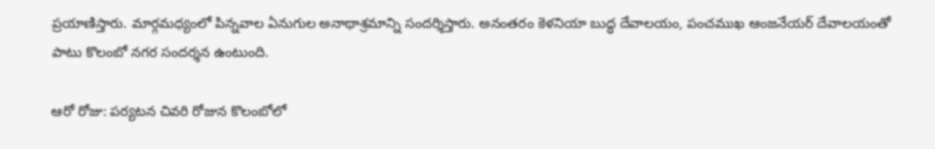ప్రయాణిస్తారు. మార్గమధ్యంలో పిన్నవాల ఏనుగుల అనాథాశ్రమాన్ని సందర్శిస్తారు. అనంతరం కెళనియా బుద్ధ దేవాలయం, పంచముఖ ఆంజనేయర్ దేవాలయంతో పాటు కొలంబో నగర సందర్శన ఉంటుంది.

ఆరో రోజు: పర్యటన చివరి రోజున కొలంబోలో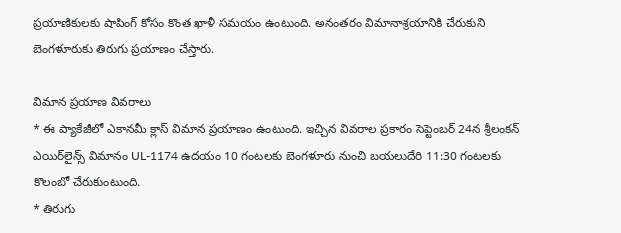ప్రయాణికులకు షాపింగ్ కోసం కొంత ఖాళీ సమయం ఉంటుంది. అనంతరం విమానాశ్రయానికి చేరుకుని బెంగళూరుకు తిరుగు ప్రయాణం చేస్తారు.

విమాన ప్రయాణ వివరాలు
* ఈ ప్యాకేజీలో ఎకానమీ క్లాస్ విమాన ప్రయాణం ఉంటుంది. ఇచ్చిన వివరాల ప్రకారం సెప్టెంబర్ 24న శ్రీలంకన్ ఎయిర్‌లైన్స్ విమానం UL-1174 ఉదయం 10 గంటలకు బెంగళూరు నుంచి బయలుదేరి 11:30 గంటలకు కొలంబో చేరుకుంటుంది.
* తిరుగు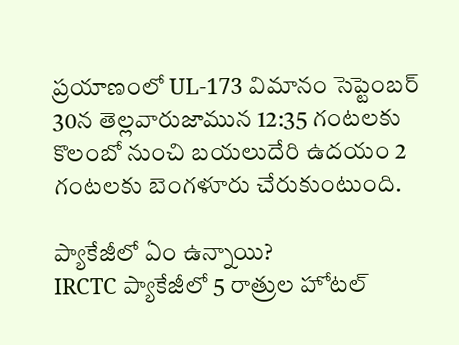ప్రయాణంలో UL-173 విమానం సెప్టెంబర్ 30న తెల్లవారుజామున 12:35 గంటలకు కొలంబో నుంచి బయలుదేరి ఉదయం 2 గంటలకు బెంగళూరు చేరుకుంటుంది.

ప్యాకేజీలో ఏం ఉన్నాయి?
IRCTC ప్యాకేజీలో 5 రాత్రుల హోటల్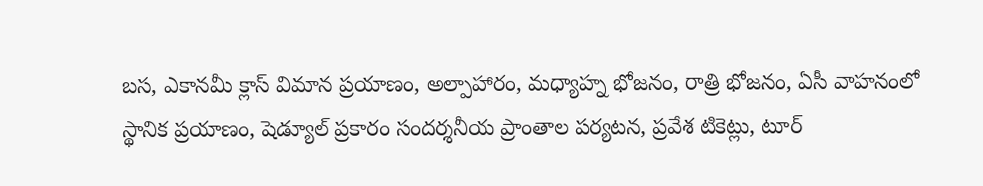బస, ఎకానమీ క్లాస్ విమాన ప్రయాణం, అల్పాహారం, మధ్యాహ్న భోజనం, రాత్రి భోజనం, ఏసీ వాహనంలో స్థానిక ప్రయాణం, షెడ్యూల్ ప్రకారం సందర్శనీయ ప్రాంతాల పర్యటన, ప్రవేశ టికెట్లు, టూర్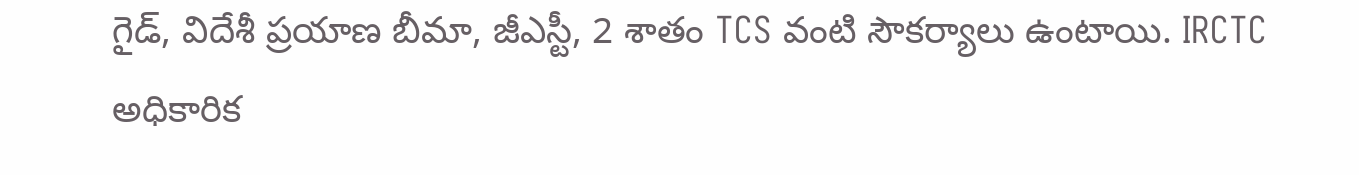గైడ్, విదేశీ ప్రయాణ బీమా, జీఎస్టీ, 2 శాతం TCS వంటి సౌకర్యాలు ఉంటాయి. IRCTC అధికారిక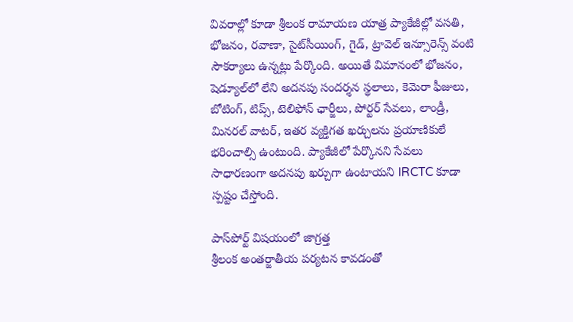వివరాల్లో కూడా శ్రీలంక రామాయణ యాత్ర ప్యాకేజీల్లో వసతి, భోజనం, రవాణా, సైట్‌సీయింగ్, గైడ్, ట్రావెల్ ఇన్సూరెన్స్ వంటి సౌకర్యాలు ఉన్నట్లు పేర్కొంది. అయితే విమానంలో భోజనం, షెడ్యూల్‌లో లేని అదనపు సందర్శన స్థలాలు, కెమెరా ఫీజులు, బోటింగ్, టిప్స్, టెలిఫోన్ ఛార్జీలు, పోర్టర్ సేవలు, లాండ్రీ, మినరల్ వాటర్, ఇతర వ్యక్తిగత ఖర్చులను ప్రయాణికులే భరించాల్సి ఉంటుంది. ప్యాకేజీలో పేర్కొనని సేవలు సాధారణంగా అదనపు ఖర్చుగా ఉంటాయని IRCTC కూడా స్పష్టం చేస్తోంది.

పాస్‌పోర్ట్ విషయంలో జాగ్రత్త
శ్రీలంక అంతర్జాతీయ పర్యటన కావడంతో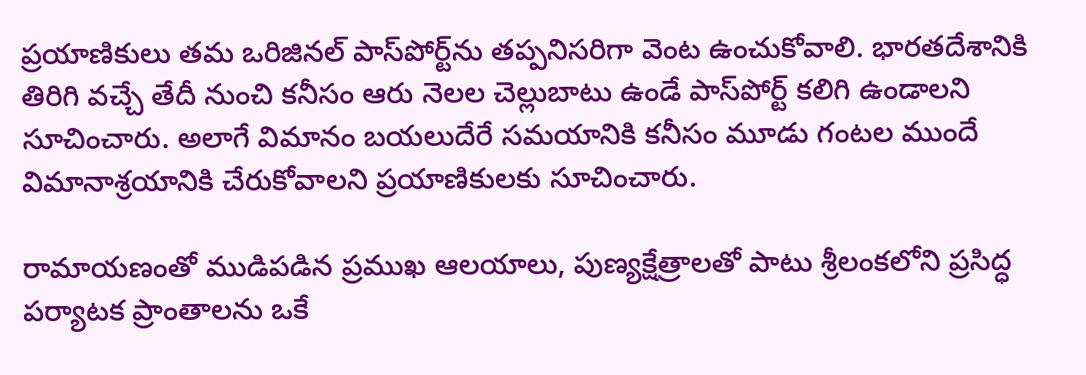ప్రయాణికులు తమ ఒరిజినల్ పాస్‌పోర్ట్‌ను తప్పనిసరిగా వెంట ఉంచుకోవాలి. భారతదేశానికి తిరిగి వచ్చే తేదీ నుంచి కనీసం ఆరు నెలల చెల్లుబాటు ఉండే పాస్‌పోర్ట్ కలిగి ఉండాలని సూచించారు. అలాగే విమానం బయలుదేరే సమయానికి కనీసం మూడు గంటల ముందే విమానాశ్రయానికి చేరుకోవాలని ప్రయాణికులకు సూచించారు.

రామాయణంతో ముడిపడిన ప్రముఖ ఆలయాలు, పుణ్యక్షేత్రాలతో పాటు శ్రీలంకలోని ప్రసిద్ధ పర్యాటక ప్రాంతాలను ఒకే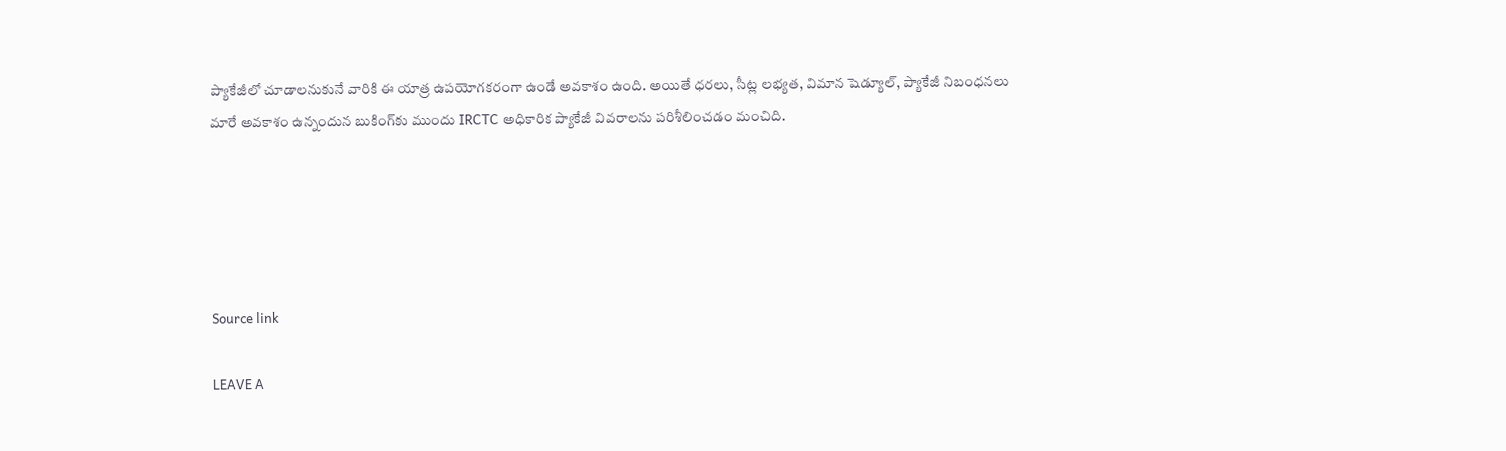ప్యాకేజీలో చూడాలనుకునే వారికి ఈ యాత్ర ఉపయోగకరంగా ఉండే అవకాశం ఉంది. అయితే ధరలు, సీట్ల లభ్యత, విమాన షెడ్యూల్, ప్యాకేజీ నిబంధనలు మారే అవకాశం ఉన్నందున బుకింగ్‌కు ముందు IRCTC అధికారిక ప్యాకేజీ వివరాలను పరిశీలించడం మంచిది.





Source link

LEAVE A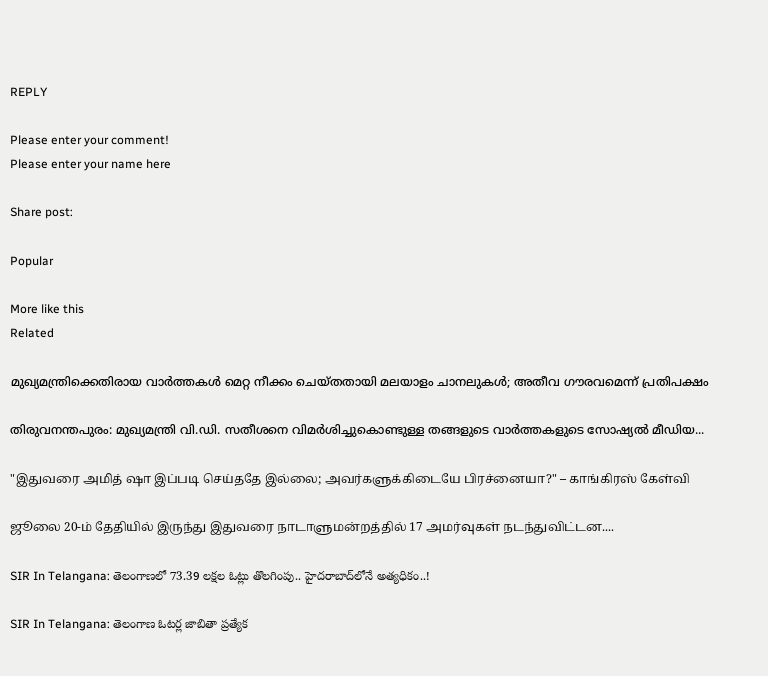REPLY

Please enter your comment!
Please enter your name here

Share post:

Popular

More like this
Related

മുഖ്യമന്ത്രിക്കെതിരായ വാര്‍ത്തകള്‍ മെറ്റ നീക്കം ചെയ്തതായി മലയാളം ചാനലുകള്‍; അതീവ ഗൗരവമെന്ന് പ്രതിപക്ഷം

തിരുവനന്തപുരം: മുഖ്യമന്ത്രി വി.ഡി. സതീശനെ വിമര്‍ശിച്ചുകൊണ്ടുള്ള തങ്ങളുടെ വാര്‍ത്തകളുടെ സോഷ്യല്‍ മീഡിയ...

"இதுவரை அமித் ஷா இப்படி செய்ததே இல்லை; அவர்களுக்கிடையே பிரச்னையா?" – காங்கிரஸ் கேள்வி

ஜூலை 20-ம் தேதியில் இருந்து இதுவரை நாடாளுமன்றத்தில் 17 அமர்வுகள் நடந்துவிட்டன....

SIR In Telangana: తెలంగాణలో 73.39 లక్షల ఓట్లు తొలగింపు.. హైదరాబాద్‌లోనే అత్యధికం..!

SIR In Telangana: తెలంగాణ ఓటర్ల జాబితా ప్రత్యేక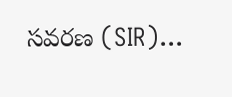సవరణ (SIR)...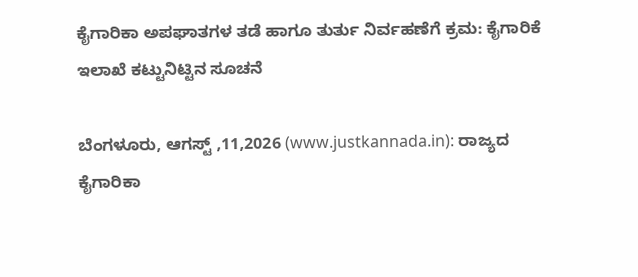ಕೈಗಾರಿಕಾ ಅಪಘಾತಗಳ ತಡೆ ಹಾಗೂ ತುರ್ತು ನಿರ್ವಹಣೆಗೆ ಕ್ರಮ: ಕೈಗಾರಿಕೆ ಇಲಾಖೆ ಕಟ್ಟುನಿಟ್ಟಿನ ಸೂಚನೆ

ಬೆಂಗಳೂರು, ಆಗಸ್ಟ್ ,11,2026 (www.justkannada.in): ರಾಜ್ಯದ ಕೈಗಾರಿಕಾ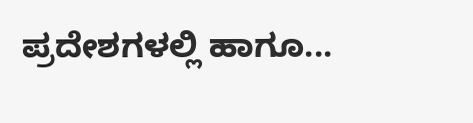ಪ್ರದೇಶಗಳಲ್ಲಿ ಹಾಗೂ...